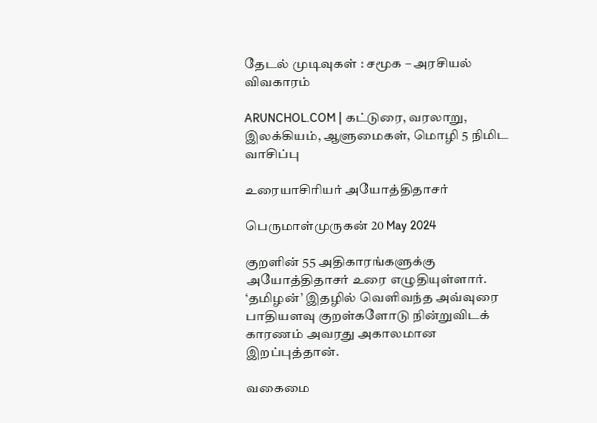தேடல் முடிவுகள் : சமூக – அரசியல் விவகாரம்

ARUNCHOL.COM | கட்டுரை, வரலாறு, இலக்கியம், ஆளுமைகள், மொழி 5 நிமிட வாசிப்பு

உரையாசிரியர் அயோத்திதாசர்

பெருமாள்முருகன் 20 May 2024

குறளின் 55 அதிகாரங்களுக்கு அயோத்திதாசர் உரை எழுதியுள்ளார். ‘தமிழன்’ இதழில் வெளிவந்த அவ்வுரை பாதியளவு குறள்களோடு நின்றுவிடக் காரணம் அவரது அகாலமான இறப்புத்தான்.

வகைமை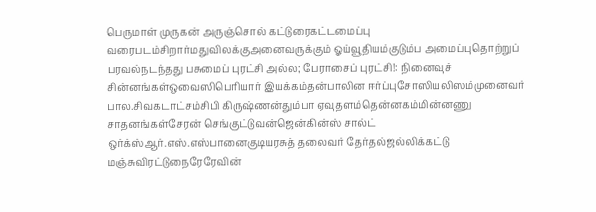பெருமாள் முருகன் அருஞ்சொல் கட்டுரைகட்டமைப்பு வரைபடம்சிறார்மதுவிலக்குஅனைவருக்கும் ஓய்வூதியம்குடும்ப அமைப்புதொற்றுப் பரவல்நடந்தது பசுமைப் புரட்சி அல்ல; பேராசைப் புரட்சி!: நினைவுச் சின்னங்கள்ஒவைஸிபெரியார் இயக்கம்தன்பாலின ஈர்ப்புசோஸியலிஸம்முனைவர் பால.சிவகடாட்சம்சிபி கிருஷ்ணன்தும்பா ஏவுதளம்தென்னகம்மின்னணு சாதனங்கள்சேரன் செங்குட்டுவன்ஜென்கின்ஸ் சால்ட் ஒர்க்ஸ்ஆர்.எஸ்.எஸ்பானைகுடியரசுத் தலைவர் தேர்தல்ஜல்லிக்கட்டு மஞ்சுவிரட்டுநைரேரேவின்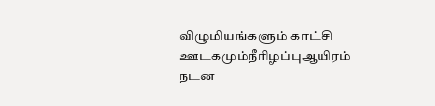விழுமியங்களும் காட்சி ஊடகமும்நீரிழப்புஆயிரம் நடன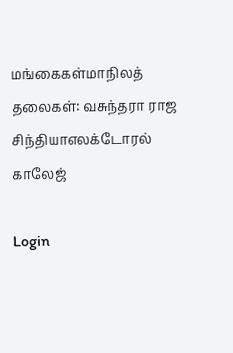மங்கைகள்மாநிலத் தலைகள்: வசுந்தரா ராஜ சிந்தியாஎலக்டோரல் காலேஜ்

Login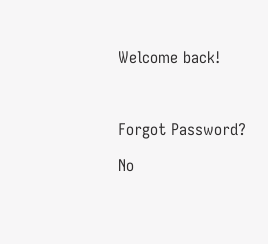Welcome back!



Forgot Password?

No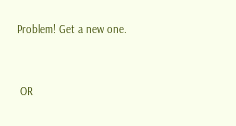Problem! Get a new one.


 OR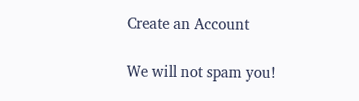Create an Account

We will not spam you!